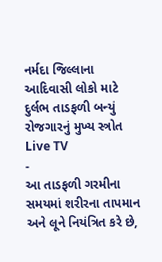નર્મદા જિલ્લાના આદિવાસી લોકો માટે દુર્લભ તાડફળી બન્યું રોજગારનું મુખ્ય સ્ત્રોત
Live TV
-
આ તાડફળી ગરમીના સમયમાં શરીરના તાપમાન અને લૂને નિયંત્રિત કરે છે,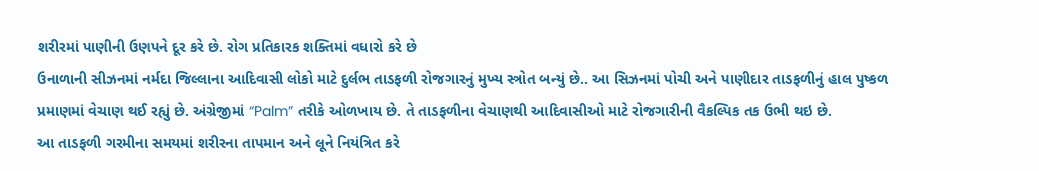શરીરમાં પાણીની ઉણપને દૂર કરે છે. રોગ પ્રતિકારક શક્તિમાં વધારો કરે છે
ઉનાળાની સીઝનમાં નર્મદા જિલ્લાના આદિવાસી લોકો માટે દુર્લભ તાડફળી રોજગારનું મુખ્ય સ્ત્રોત બન્યું છે.. આ સિઝનમાં પોચી અને પાણીદાર તાડફળીનું હાલ પુષ્કળ પ્રમાણમાં વેચાણ થઈ રહ્યું છે. અંગ્રેજીમાં “Palm” તરીકે ઓળખાય છે. તે તાડફળીના વેચાણથી આદિવાસીઓ માટે રોજગારીની વૈકલ્પિક તક ઉભી થઇ છે.
આ તાડફળી ગરમીના સમયમાં શરીરના તાપમાન અને લૂને નિયંત્રિત કરે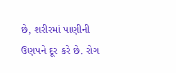છે, શરીરમાં પાણીની ઉણપને દૂર કરે છે. રોગ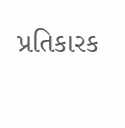પ્રતિકારક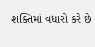શક્તિમાં વધારો કરે છે